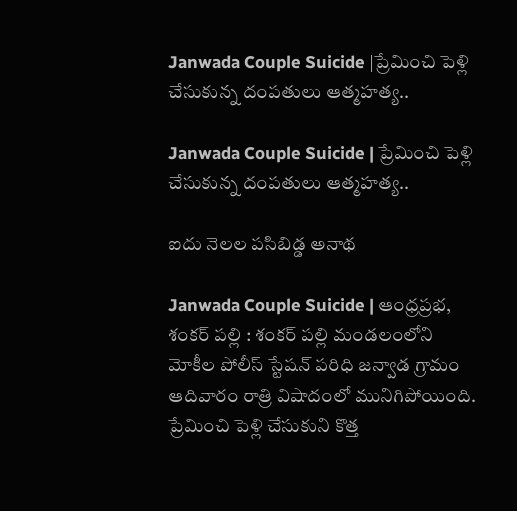Janwada Couple Suicide |ప్రేమించి పెళ్లి చేసుకున్న దంపతులు ఆత్మహత్య..

Janwada Couple Suicide | ప్రేమించి పెళ్లి చేసుకున్న దంపతులు ఆత్మహత్య..

ఐదు నెలల పసిబిడ్డ అనాథ

Janwada Couple Suicide | ఆంధ్రప్రభ, శంకర్ పల్లి : శంకర్ పల్లి మండలంలోని మోకీల పోలీస్ స్టేషన్ పరిధి జన్వాడ గ్రామం ఆదివారం రాత్రి విషాదంలో మునిగిపోయింది. ప్రేమించి పెళ్లి చేసుకుని కొత్త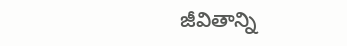జీవితాన్ని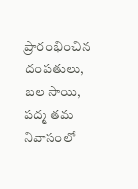ప్రారంభించిన దంపతులు, బల సాయి, పద్మ తమ నివాసంలో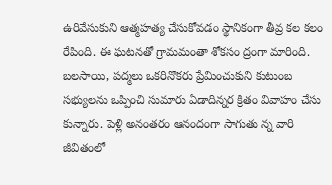ఉరివేసుకుని ఆత్మహత్య చేసుకోవడం స్థానికంగా తీవ్ర కల కలం రేపింది. ఈ ఘటనతో గ్రామమంతా శోకసం ద్రంగా మారింది. బలసాయి, పద్మలు ఒకరినొకరు ప్రేమించుకుని కుటుంబ సభ్యులను ఒప్పించి సుమారు ఏడాదిన్నర క్రితం వివాహం చేసు కున్నారు. పెళ్లి అనంతరం ఆనందంగా సాగుతు న్న వారి జీవితంలో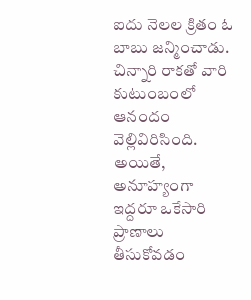ఐదు నెలల క్రితం ఓ బాబు జన్మించాడు. చిన్నారి రాకతో వారి కుటుంబంలో ఆనందం వెల్లివిరిసింది. అయితే, అనూహ్యంగా ఇద్దరూ ఒకేసారి ప్రాణాలు తీసుకోవడం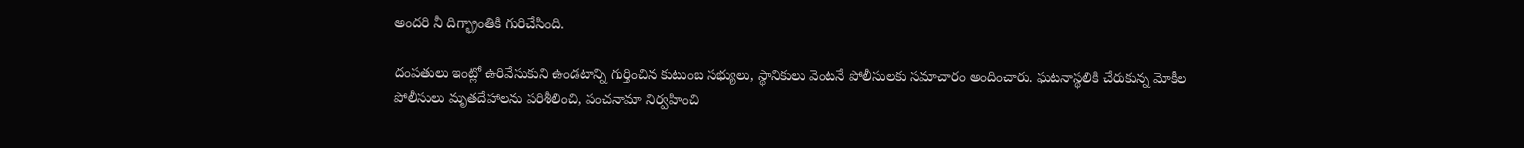అందరి నీ దిగ్భ్రాంతికి గురిచేసింది.

దంపతులు ఇంట్లో ఉరివేసుకుని ఉండటాన్ని గుర్తించిన కుటుంబ సభ్యులు, స్థానికులు వెంటనే పోలీసులకు సమాచారం అందించారు. ఘటనాస్థలికి చేరుకున్న మోకీల పోలీసులు మృతదేహాలను పరిశీలించి, పంచనామా నిర్వహించి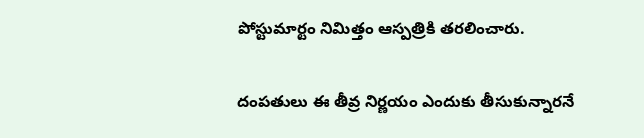పోస్టుమార్టం నిమిత్తం ఆస్పత్రికి తరలించారు.

దంపతులు ఈ తీవ్ర నిర్ణయం ఎందుకు తీసుకున్నారనే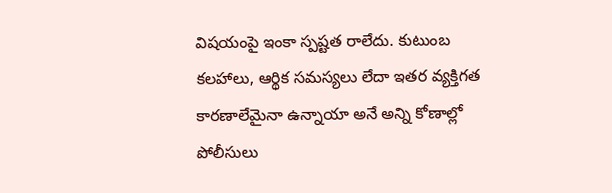విషయంపై ఇంకా స్పష్టత రాలేదు. కుటుంబ కలహాలు, ఆర్థిక సమస్యలు లేదా ఇతర వ్యక్తిగత కారణాలేమైనా ఉన్నాయా అనే అన్ని కోణాల్లో పోలీసులు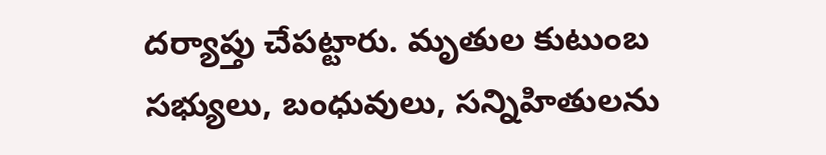దర్యాప్తు చేపట్టారు. మృతుల కుటుంబ సభ్యులు, బంధువులు, సన్నిహితులను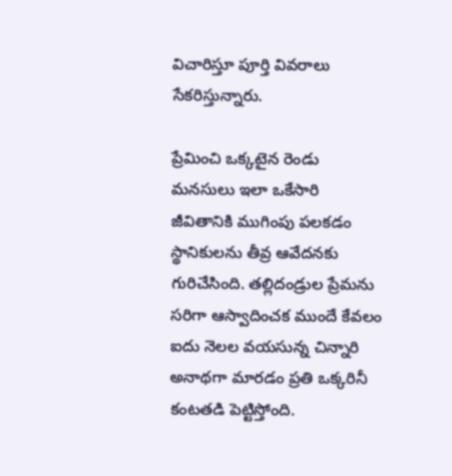విచారిస్తూ పూర్తి వివరాలు సేకరిస్తున్నారు.

ప్రేమించి ఒక్కటైన రెండు మనసులు ఇలా ఒకేసారి జీవితానికి ముగింపు పలకడం స్థానికులను తీవ్ర ఆవేదనకు గురిచేసింది. తల్లిదండ్రుల ప్రేమను సరిగా ఆస్వాదించక ముందే కేవలం ఐదు నెలల వయసున్న చిన్నారి అనాథగా మారడం ప్రతి ఒక్కరినీ కంటతడి పెట్టిస్తోంది.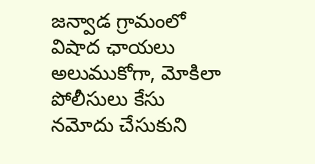జన్వాడ గ్రామంలో విషాద ఛాయలు అలుముకోగా, మోకిలా పోలీసులు కేసు నమోదు చేసుకుని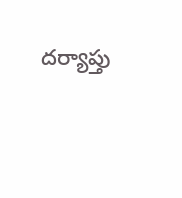దర్యాప్తు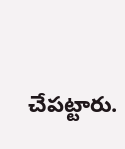చేపట్టారు.